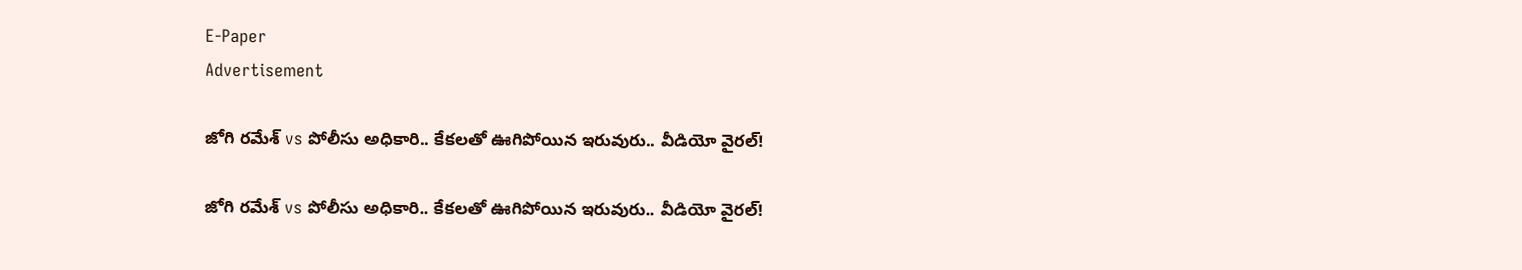E-Paper
Advertisement

జోగి రమేశ్ vs పోలీసు అధికారి.. కేకలతో ఊగిపోయిన ఇరువురు.. వీడియో వైరల్!

జోగి రమేశ్ vs పోలీసు అధికారి.. కేకలతో ఊగిపోయిన ఇరువురు.. వీడియో వైరల్!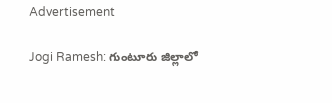Advertisement

Jogi Ramesh: గుంటూరు జిల్లాలో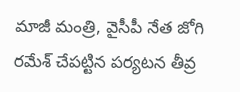మాజీ మంత్రి, వైసీపీ నేత జోగి రమేశ్ చేపట్టిన పర్యటన తీవ్ర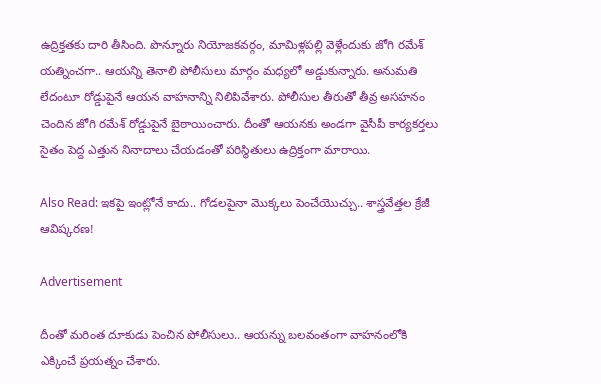ఉద్రిక్తతకు దారి తీసింది. పొన్నూరు నియోజకవర్గం, మామిళ్లపల్లి వెళ్లేందుకు జోగి రమేశ్ యత్నించగా.. ఆయన్ని తెనాలి పోలీసులు మార్గం మధ్యలో అడ్డుకున్నారు. అనుమతి లేదంటూ రోడ్డుపైనే ఆయన వాహనాన్ని నిలిపివేశారు. పోలీసుల తీరుతో తీవ్ర అసహనం చెందిన జోగి రమేశ్ రోడ్డుపైనే బైఠాయించారు. దీంతో ఆయనకు అండగా వైసీపీ కార్యకర్తలు సైతం పెద్ద ఎత్తున నినాదాలు చేయడంతో పరిస్థితులు ఉద్రిక్తంగా మారాయి.

Also Read: ఇకపై ఇంట్లోనే కాదు.. గోడలపైనా మొక్కలు పెంచేయొచ్చు.. శాస్త్రవేత్తల క్రేజీ ఆవిష్కరణ!

Advertisement

దీంతో మరింత దూకుడు పెంచిన పోలీసులు.. ఆయన్ను బలవంతంగా వాహనంలోకి ఎక్కించే ప్రయత్నం చేశారు.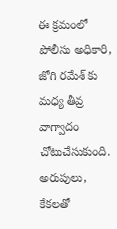ఈ క్రమంలో పోలీసు అధికారి, జోగి రమేశ్ కు మధ్య తీవ్ర వాగ్వాదం చోటుచేసుకుంది. అరుపులు, కేకలతో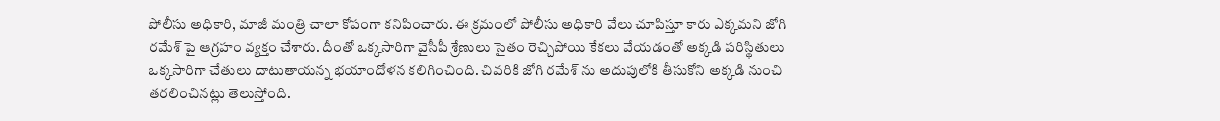పోలీసు అధికారి, మాజీ మంత్రి చాలా కోపంగా కనిపించారు. ఈ క్రమంలో పోలీసు అధికారి వేలు చూపిస్తూ కారు ఎక్కమని జోగి రమేశ్ పై ఆగ్రహం వ్యక్తం చేశారు. దీంతో ఒక్కసారిగా వైసీపీ శ్రేణులు సైతం రెచ్చిపోయి కేకలు వేయడంతో అక్కడి పరిస్థితులు ఒక్కసారిగా చేతులు దాటుతాయన్న భయాందోళన కలిగించింది. చివరికి జోగి రమేశ్ ను అదుపులోకి తీసుకోని అక్కడి నుంచి తరలించినట్లు తెలుస్తోంది.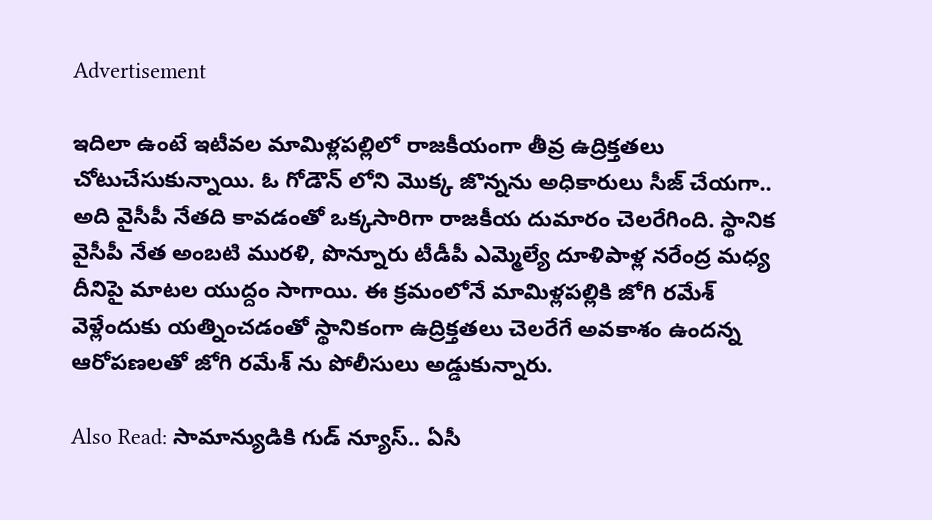Advertisement

ఇదిలా ఉంటే ఇటీవల మామిళ్లపల్లిలో రాజకీయంగా తీవ్ర ఉద్రిక్తతలు చోటుచేసుకున్నాయి. ఓ గోడౌన్ లోని మెుక్క జొన్నను అధికారులు సీజ్ చేయగా.. అది వైసీపీ నేతది కావడంతో ఒక్కసారిగా రాజకీయ దుమారం చెలరేగింది. స్థానిక వైసీపీ నేత అంబటి మురళి, పొన్నూరు టీడీపీ ఎమ్మెల్యే దూళిపాళ్ల నరేంద్ర మధ్య దీనిపై మాటల యుద్దం సాగాయి. ఈ క్రమంలోనే మామిళ్లపల్లికి జోగి రమేశ్ వెళ్లేందుకు యత్నించడంతో స్థానికంగా ఉద్రిక్తతలు చెలరేగే అవకాశం ఉందన్న ఆరోపణలతో జోగి రమేశ్ ను పోలీసులు అడ్డుకున్నారు.

Also Read: సామాన్యుడికి గుడ్ న్యూస్.. ఏసీ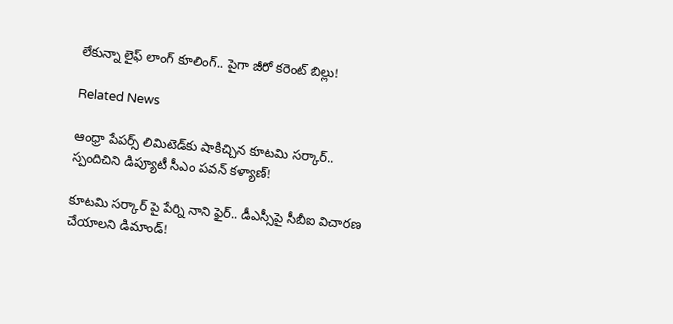లేకున్నా లైఫ్ లాంగ్ కూలింగ్.. పైగా జీరో కరెంట్ బిల్లు!

Related News

ఆంధ్రా పేపర్స్ లిమిటెడ్‌కు షాకిచ్చిన కూటమి సర్కార్.. స్పందిచిని డిప్యూటీ సీఎం పవన్ కళ్యాణ్!

కూటమి సర్కార్ పై పేర్ని నాని ఫైర్.. డీఎస్సీపై సీబీఐ విచారణ చేయాలని డిమాండ్!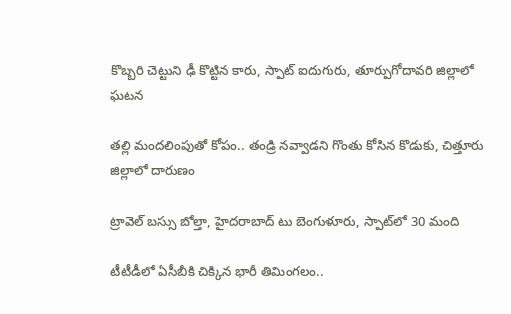కొబ్బరి చెట్టుని ఢీ కొట్టిన కారు, స్పాట్ ఐదుగురు, తూర్పుగోదావరి జిల్లాలో ఘటన

తల్లి మందలింపుతో కోపం.. తండ్రి నవ్వాడని గొంతు కోసిన కొడుకు, చిత్తూరు జిల్లాలో దారుణం

ట్రావెల్ బస్సు బోల్తా, హైదరాబాద్ టు బెంగుళూరు, స్పాట్‌లో 30 మంది

టీటీడీలో ఏసీబీకి చిక్కిన భారీ తిమింగలం..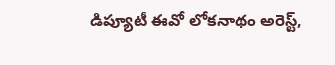డిప్యూటీ ఈవో లోకనాథం అరెస్ట్,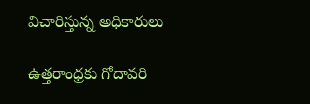విచారిస్తున్న అధికారులు

ఉత్తరాంధ్రకు గోదావరి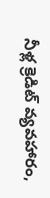నీళ్ల క్రెడిట్ వ్యవహారం,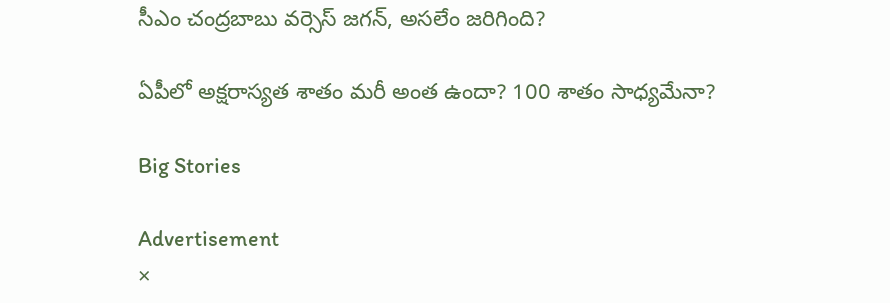సీఎం చంద్రబాబు వర్సెస్ జగన్, అసలేం జరిగింది?

ఏపీలో అక్షరాస్యత శాతం మరీ అంత ఉందా? 100 శాతం సాధ్యమేనా?

Big Stories

Advertisement
×